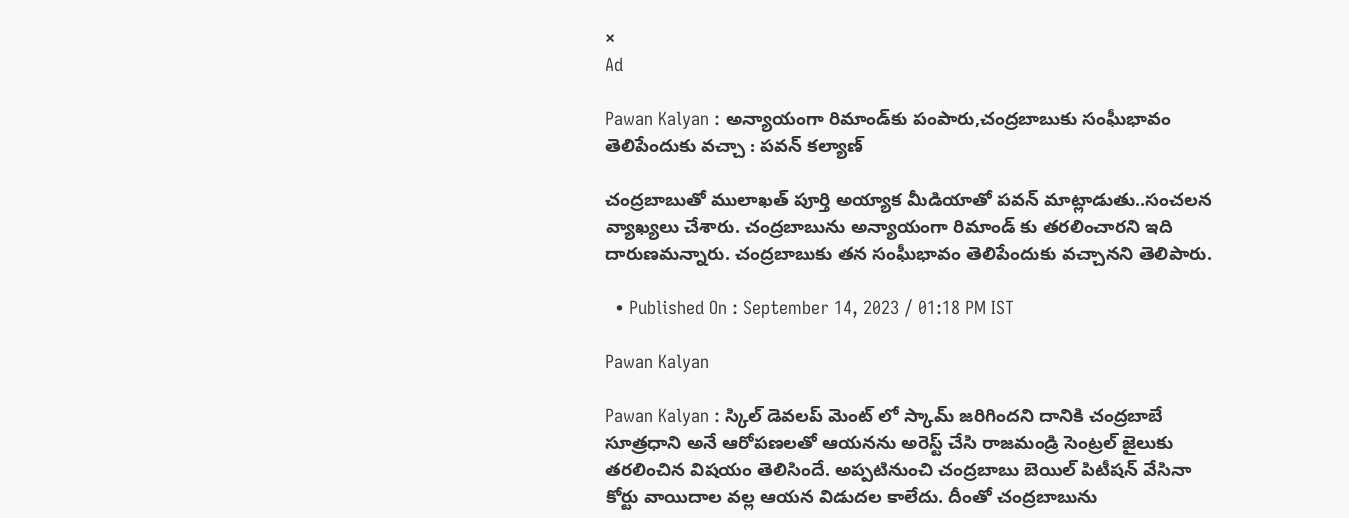×
Ad

Pawan Kalyan : అన్యాయంగా రిమాండ్‌కు పంపారు,చంద్రబాబుకు సంఘీభావం తెలిపేందుకు వచ్చా : పవన్ కల్యాణ్

చంద్రబాబుతో ములాఖత్ పూర్తి అయ్యాక మీడియాతో పవన్ మాట్లాడుతు..సంచలన వ్యాఖ్యలు చేశారు. చంద్రబాబును అన్యాయంగా రిమాండ్ కు తరలించారని ఇది దారుణమన్నారు. చంద్రబాబుకు తన సంఘీభావం తెలిపేందుకు వచ్చానని తెలిపారు.

  • Published On : September 14, 2023 / 01:18 PM IST

Pawan Kalyan

Pawan Kalyan : స్కిల్ డెవలప్ మెంట్ లో స్కామ్ జరిగిందని దానికి చంద్రబాబే సూత్రధాని అనే ఆరోపణలతో ఆయనను అరెస్ట్ చేసి రాజమండ్రి సెంట్రల్ జైలుకు తరలించిన విషయం తెలిసిందే. అప్పటినుంచి చంద్రబాబు బెయిల్ పిటీషన్ వేసినా కోర్టు వాయిదాల వల్ల ఆయన విడుదల కాలేదు. దీంతో చంద్రబాబును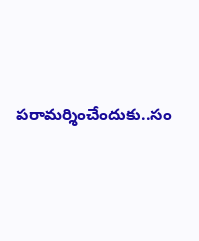పరామర్శించేందుకు..సం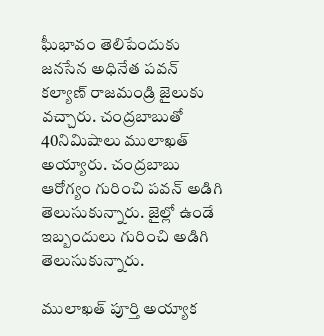ఘీభావం తెలిపేందుకు జనసేన అధినేత పవన్ కల్యాణ్ రాజమండ్రి జైలుకు వచ్చారు. చంద్రబాబుతో 40నిమిషాలు ములాఖత్ అయ్యారు. చంద్రబాబు ఆరోగ్యం గురించి పవన్ అడిగి తెలుసుకున్నారు. జైల్లో ఉండే ఇబ్బందులు గురించి అడిగి తెలుసుకున్నారు.

ములాఖత్ పూర్తి అయ్యాక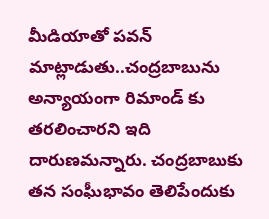మీడియాతో పవన్ మాట్లాడుతు..చంద్రబాబును అన్యాయంగా రిమాండ్ కు తరలించారని ఇది దారుణమన్నారు. చంద్రబాబుకు తన సంఘీభావం తెలిపేందుకు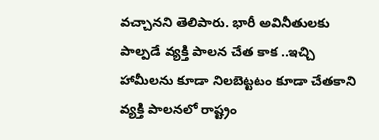వచ్చానని తెలిపారు. భారీ అవినీతులకు పాల్పడే వ్యక్తి పాలన చేత కాక ..ఇచ్చి హామీలను కూడా నిలబెట్టటం కూడా చేతకాని వ్యక్తి పాలనలో రాష్ట్రం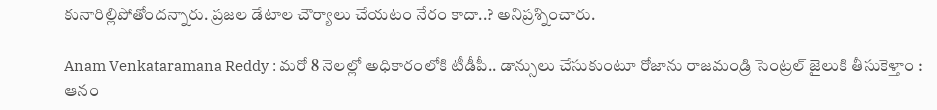కునారిల్లిపోతోందన్నారు. ప్రజల డేటాల చౌర్యాలు చేయటం నేరం కాదా..? అనిప్రశ్నించారు.

Anam Venkataramana Reddy : మరో 8 నెలల్లో అధికారంలోకి టీడీపీ.. డాన్సులు చేసుకుంటూ రోజాను రాజమండ్రి సెంట్రల్ జైలుకి తీసుకెళ్తాం : ఆనం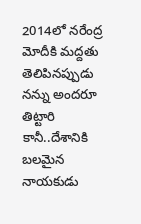2014లో నరేంద్ర మోదీకి మద్దతు తెలిపినప్పుడు నన్ను అందరూ తిట్టారి కానీ..దేశానికి బలమైన నాయకుడు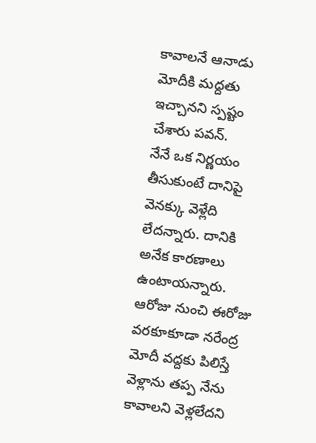కావాలనే ఆనాడు మోదీకి మద్దతు ఇచ్చానని స్పష్టం చేశారు పవన్.
నేనే ఒక నిర్ణయం తీసుకుంటే దానిపై వెనక్కు వెళ్లేది లేదన్నారు. దానికి అనేక కారణాలు ఉంటాయన్నారు. ఆరోజు నుంచి ఈరోజు వరకూకూడా నరేంద్ర మోదీ వద్దకు పిలిస్తే వెళ్లాను తప్ప నేను కావాలని వెళ్లలేదని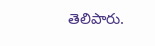తెలిపారు.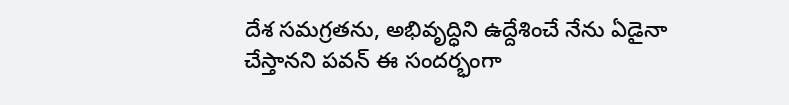దేశ సమగ్రతను, అభివృద్ధిని ఉద్దేశించే నేను ఏడైనా చేస్తానని పవన్ ఈ సందర్భంగా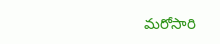మరోసారి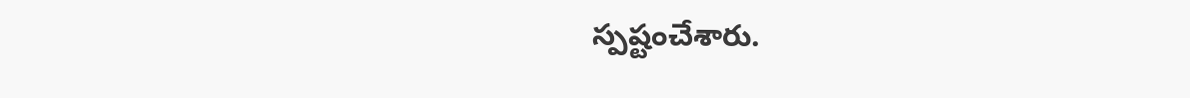స్పష్టంచేశారు.